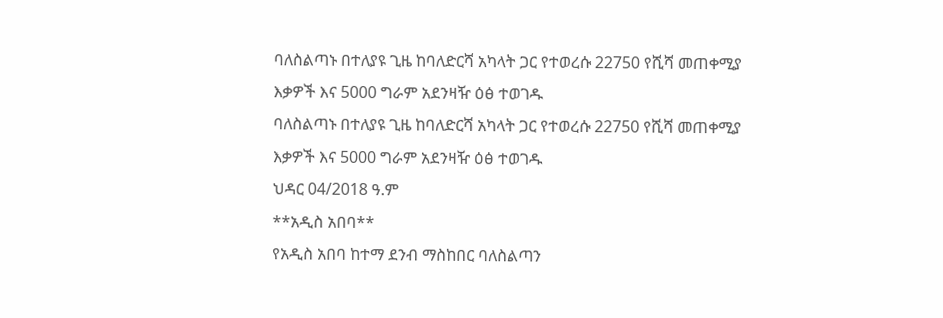ባለስልጣኑ በተለያዩ ጊዜ ከባለድርሻ አካላት ጋር የተወረሱ 22750 የሺሻ መጠቀሚያ እቃዎች እና 5000 ግራም አደንዛዥ ዕፅ ተወገዱ
ባለስልጣኑ በተለያዩ ጊዜ ከባለድርሻ አካላት ጋር የተወረሱ 22750 የሺሻ መጠቀሚያ እቃዎች እና 5000 ግራም አደንዛዥ ዕፅ ተወገዱ
ህዳር 04/2018 ዓ.ም
**አዲስ አበባ**
የአዲስ አበባ ከተማ ደንብ ማስከበር ባለስልጣን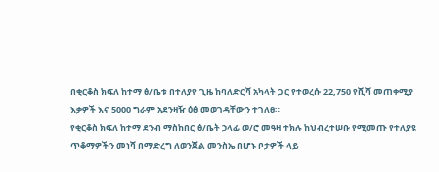በቂርቆስ ክፍለ ከተማ ፅ/ቤቱ በተለያየ ጊዜ ከባለድርሻ አካላት ጋር የተወረሱ 22,750 የሺሻ መጠቀሚያ እቃዎች እና 5000 ግራም አደንዛዥ ዕፅ መወገዳቸውን ተገለፀ።
የቂርቆስ ክፍለ ከተማ ደንብ ማስከበር ፅ/ቤት ኃላፊ ወ/ሮ መዓዛ ተክሉ ከህብረተሠቡ የሚመጡ የተለያዩ ጥቆማዎችን መነሻ በማድረግ ለወንጀል መንስኤ በሆኑ ቦታዎች ላይ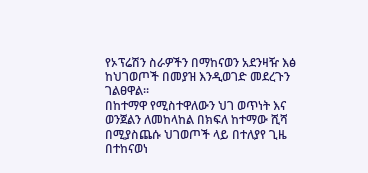የኦፕሬሽን ስራዎችን በማከናወን አደንዛዥ እፅ ከህገወጦች በመያዝ እንዲወገድ መደረጉን ገልፀዋል፡፡
በከተማዋ የሚስተዋለውን ህገ ወጥነት እና ወንጀልን ለመከላከል በክፍለ ከተማው ሺሻ በሚያስጨሱ ህገወጦች ላይ በተለያየ ጊዜ በተከናወነ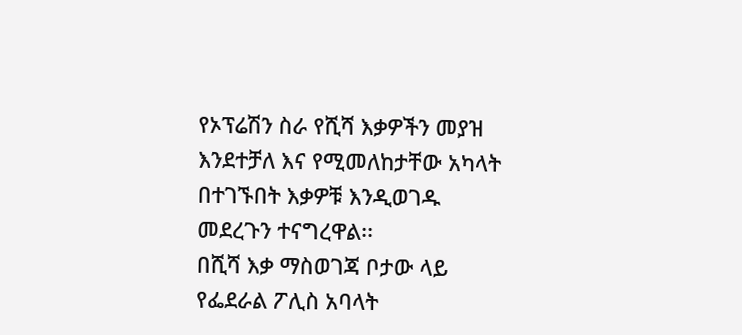የኦፕሬሽን ስራ የሺሻ እቃዎችን መያዝ እንደተቻለ እና የሚመለከታቸው አካላት በተገኙበት እቃዎቹ እንዲወገዱ መደረጉን ተናግረዋል፡፡
በሺሻ እቃ ማስወገጃ ቦታው ላይ የፌደራል ፖሊስ አባላት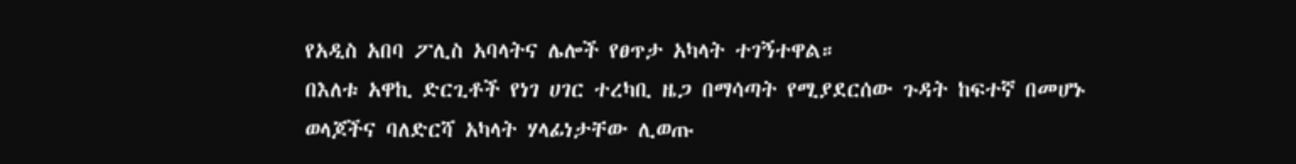የአዲስ አበባ ፖሊስ አባላትና ሌሎች የፀጥታ አካላት ተገኝተዋል።
በእለቱ አዋኪ ድርጊቶች የነገ ሀገር ተረካቢ ዜጋ በማሳጣት የሚያደርሰው ጉዳት ከፍተኛ በመሆኑ ወላጆችና ባለድርሻ አካላት ሃላፊነታቸው ሊወጡ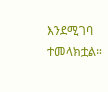እንደሚገባ ተመላክቷል።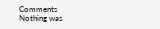Comments
Nothing was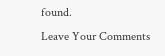found.
Leave Your Comments